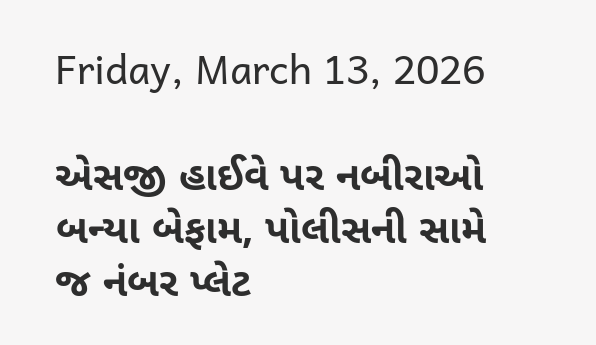Friday, March 13, 2026

એસજી હાઈવે પર નબીરાઓ બન્યા બેફામ, પોલીસની સામે જ નંબર પ્લેટ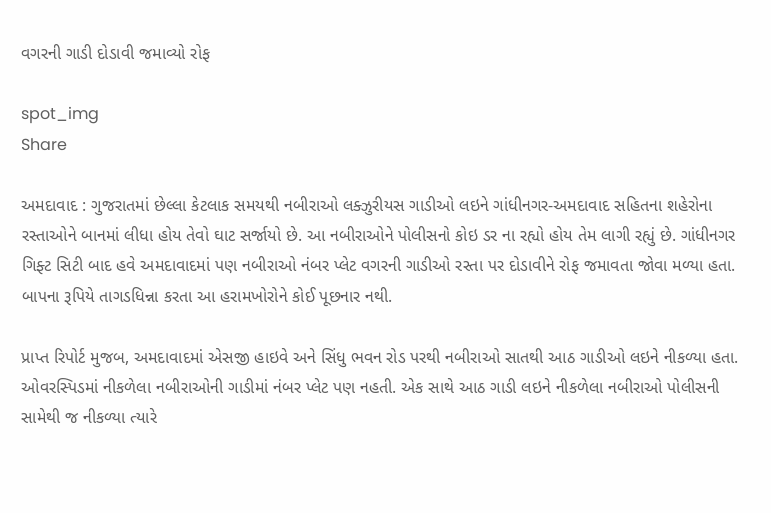વગરની ગાડી દોડાવી જમાવ્યો રોફ

spot_img
Share

અમદાવાદ : ગુજરાતમાં છેલ્લા કેટલાક સમયથી નબીરાઓ લક્ઝુરીયસ ગાડીઓ લઇને ગાંધીનગર-અમદાવાદ સહિતના શહેરોના રસ્તાઓને બાનમાં લીધા હોય તેવો ઘાટ સર્જાયો છે. આ નબીરાઓને પોલીસનો કોઇ ડર ના રહ્યો હોય તેમ લાગી રહ્યું છે. ગાંધીનગર ગિફ્ટ સિટી બાદ હવે અમદાવાદમાં પણ નબીરાઓ નંબર પ્લેટ વગરની ગાડીઓ રસ્તા પર દોડાવીને રોફ જમાવતા જોવા મળ્યા હતા. બાપના રૂપિયે તાગડધિન્ના કરતા આ હરામખોરોને કોઈ પૂછનાર નથી.

પ્રાપ્ત રિપોર્ટ મુજબ, અમદાવાદમાં એસજી હાઇવે અને સિંધુ ભવન રોડ પરથી નબીરાઓ સાતથી આઠ ગાડીઓ લઇને નીકળ્યા હતા. ઓવરસ્પિડમાં નીકળેલા નબીરાઓની ગાડીમાં નંબર પ્લેટ પણ નહતી. એક સાથે આઠ ગાડી લઇને નીકળેલા નબીરાઓ પોલીસની સામેથી જ નીકળ્યા ત્યારે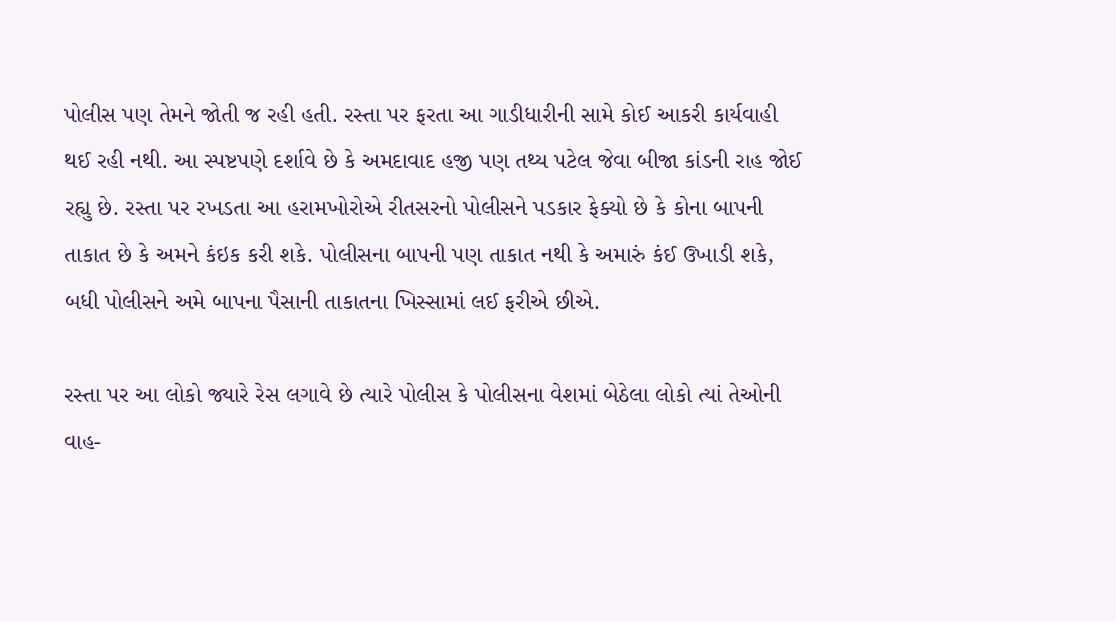પોલીસ પણ તેમને જોતી જ રહી હતી. રસ્તા પર ફરતા આ ગાડીધારીની સામે કોઈ આકરી કાર્યવાહી થઈ રહી નથી. આ સ્પષ્ટપણે દર્શાવે છે કે અમદાવાદ હજી પણ તથ્ય પટેલ જેવા બીજા કાંડની રાહ જોઈ રહ્યુ છે. રસ્તા પર રખડતા આ હરામખોરોએ રીતસરનો પોલીસને પડકાર ફેક્યો છે કે કોના બાપની તાકાત છે કે અમને કંઇક કરી શકે. પોલીસના બાપની પણ તાકાત નથી કે અમારું કંઈ ઉખાડી શકે, બધી પોલીસને અમે બાપના પૈસાની તાકાતના ખિસ્સામાં લઈ ફરીએ છીએ.

રસ્તા પર આ લોકો જ્યારે રેસ લગાવે છે ત્યારે પોલીસ કે પોલીસના વેશમાં બેઠેલા લોકો ત્યાં તેઓની વાહ-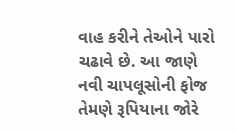વાહ કરીને તેઓને પારો ચઢાવે છે. આ જાણે નવી ચાપલૂસોની ફોજ તેમણે રૂપિયાના જોરે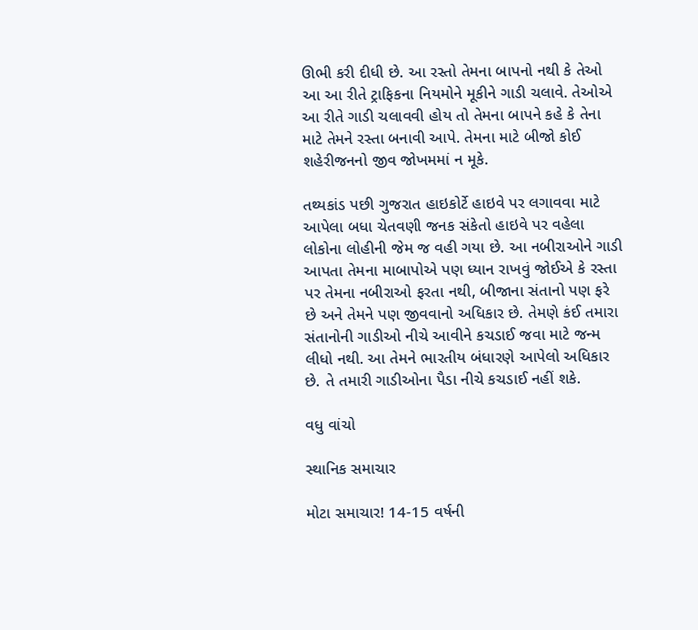ઊભી કરી દીધી છે. આ રસ્તો તેમના બાપનો નથી કે તેઓ આ આ રીતે ટ્રાફિકના નિયમોને મૂકીને ગાડી ચલાવે. તેઓએ આ રીતે ગાડી ચલાવવી હોય તો તેમના બાપને કહે કે તેના માટે તેમને રસ્તા બનાવી આપે. તેમના માટે બીજો કોઈ શહેરીજનનો જીવ જોખમમાં ન મૂકે.

તથ્યકાંડ પછી ગુજરાત હાઇકોર્ટે હાઇવે પર લગાવવા માટે આપેલા બધા ચેતવણી જનક સંકેતો હાઇવે પર વહેલા લોકોના લોહીની જેમ જ વહી ગયા છે. આ નબીરાઓને ગાડી આપતા તેમના માબાપોએ પણ ધ્યાન રાખવું જોઈએ કે રસ્તા પર તેમના નબીરાઓ ફરતા નથી, બીજાના સંતાનો પણ ફરે છે અને તેમને પણ જીવવાનો અધિકાર છે. તેમણે કંઈ તમારા સંતાનોની ગાડીઓ નીચે આવીને કચડાઈ જવા માટે જન્મ લીધો નથી. આ તેમને ભારતીય બંધારણે આપેલો અધિકાર છે. તે તમારી ગાડીઓના પૈડા નીચે કચડાઈ નહીં શકે.

વધુ વાંચો

સ્થાનિક સમાચાર

મોટા સમાચાર! 14-15 વર્ષની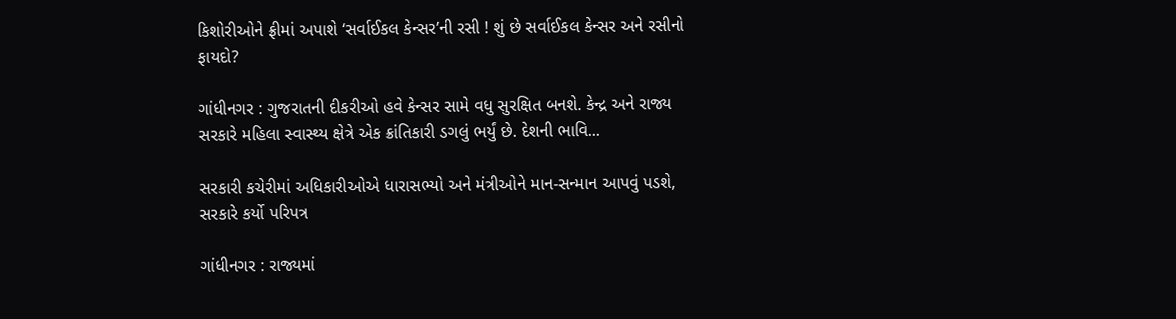કિશોરીઓને ફ્રીમાં અપાશે ‘સર્વાઈકલ કેન્સર’ની રસી ! શું છે સર્વાઈકલ કેન્સર અને રસીનો ફાયદો?

ગાંધીનગર : ગુજરાતની દીકરીઓ હવે કેન્સર સામે વધુ સુરક્ષિત બનશે. કેન્દ્ર અને રાજ્ય સરકારે મહિલા સ્વાસ્થ્ય ક્ષેત્રે એક ક્રાંતિકારી ડગલું ભર્યું છે. દેશની ભાવિ...

સરકારી કચેરીમાં અધિકારીઓએ ધારાસભ્યો અને મંત્રીઓને માન-સન્માન આપવું પડશે, સરકારે કર્યો પરિપત્ર

ગાંધીનગર : રાજ્યમાં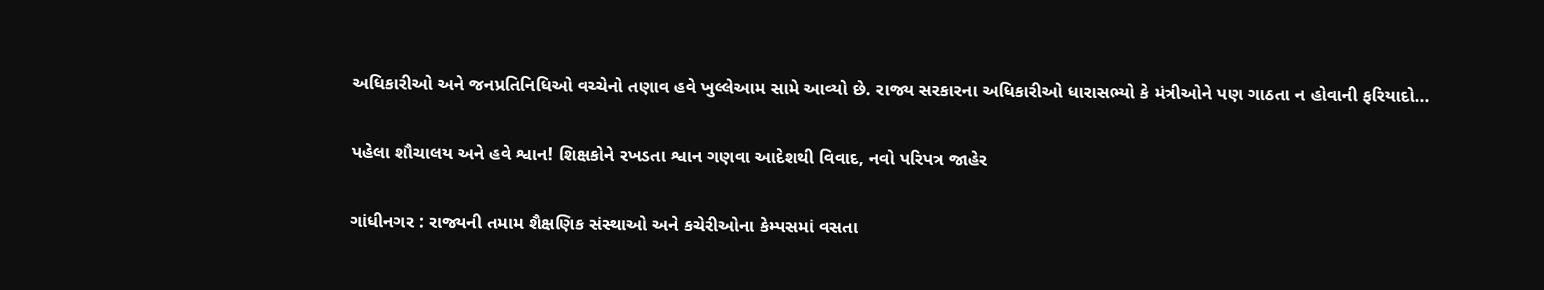અધિકારીઓ અને જનપ્રતિનિધિઓ વચ્ચેનો તણાવ હવે ખુલ્લેઆમ સામે આવ્યો છે. રાજ્ય સરકારના અધિકારીઓ ધારાસભ્યો કે મંત્રીઓને પણ ગાઠતા ન હોવાની ફરિયાદો...

પહેલા શૌચાલય અને હવે શ્વાન! શિક્ષકોને રખડતા શ્વાન ગણવા આદેશથી વિવાદ, નવો પરિપત્ર જાહેર

ગાંધીનગર : રાજ્યની તમામ શૈક્ષણિક સંસ્થાઓ અને કચેરીઓના કેમ્પસમાં વસતા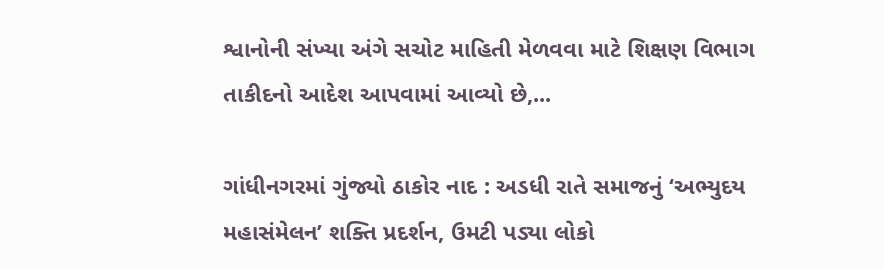શ્વાનોની સંખ્યા અંગે સચોટ માહિતી મેળવવા માટે શિક્ષણ વિભાગ તાકીદનો આદેશ આપવામાં આવ્યો છે,...

ગાંધીનગરમાં ગુંજ્યો ઠાકોર નાદ : અડધી રાતે સમાજનું ‘અભ્યુદય મહાસંમેલન’ શક્તિ પ્રદર્શન, ઉમટી પડ્યા લોકો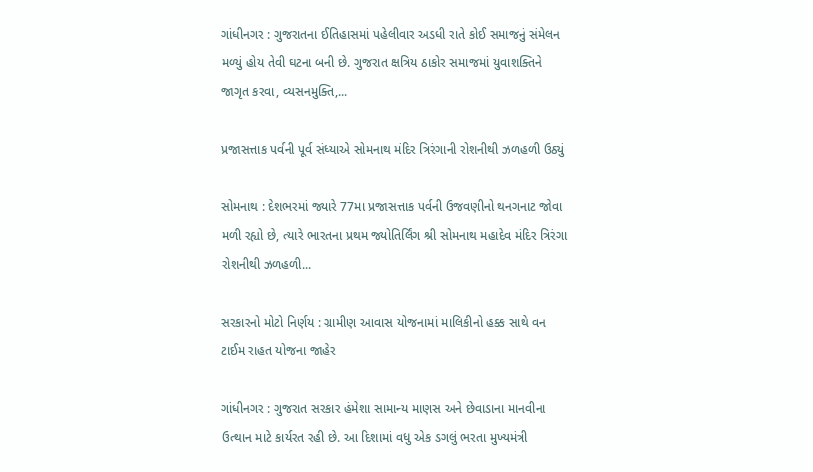ગાંધીનગર : ગુજરાતના ઈતિહાસમાં પહેલીવાર અડધી રાતે કોઈ સમાજનું સંમેલન મળ્યું હોય તેવી ઘટના બની છે. ગુજરાત ક્ષત્રિય ઠાકોર સમાજમાં યુવાશક્તિને જાગૃત કરવા, વ્યસનમુક્તિ,...

પ્રજાસત્તાક પર્વની પૂર્વ સંધ્યાએ સોમનાથ મંદિર ત્રિરંગાની રોશનીથી ઝળહળી ઉઠ્યું

સોમનાથ : દેશભરમાં જ્યારે 77મા પ્રજાસત્તાક પર્વની ઉજવણીનો થનગનાટ જોવા મળી રહ્યો છે, ત્યારે ભારતના પ્રથમ જ્યોતિર્લિંગ શ્રી સોમનાથ મહાદેવ મંદિર ત્રિરંગા રોશનીથી ઝળહળી...

સરકારનો મોટો નિર્ણય : ગ્રામીણ આવાસ યોજનામાં માલિકીનો હક્ક સાથે વન ટાઈમ રાહત યોજના જાહેર

ગાંધીનગર : ગુજરાત સરકાર હંમેશા સામાન્ય માણસ અને છેવાડાના માનવીના ઉત્થાન માટે કાર્યરત રહી છે. આ દિશામાં વધુ એક ડગલું ભરતા મુખ્યમંત્રી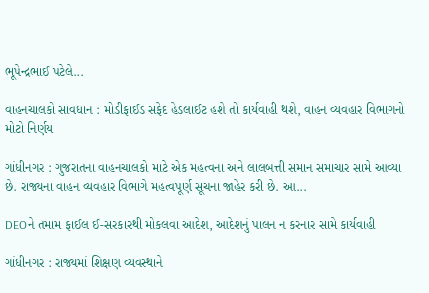ભૂપેન્દ્રભાઈ પટેલે...

વાહનચાલકો સાવધાન : મોડીફાઈડ સફેદ હેડલાઈટ હશે તો કાર્યવાહી થશે, વાહન વ્યવહાર વિભાગનો મોટો નિર્ણય

ગાંધીનગર : ગુજરાતના વાહનચાલકો માટે એક મહત્વના અને લાલબત્તી સમાન સમાચાર સામે આવ્યા છે. રાજ્યના વાહન વ્યવહાર વિભાગે મહત્વપૂર્ણ સૂચના જાહેર કરી છે. આ...

DEOને તમામ ફાઈલ ઈ-સરકારથી મોકલવા આદેશ, આદેશનું પાલન ન કરનાર સામે કાર્યવાહી

ગાંધીનગર : રાજ્યમાં શિક્ષણ વ્યવસ્થાને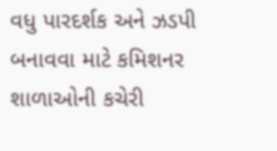વધુ પારદર્શક અને ઝડપી બનાવવા માટે કમિશનર શાળાઓની કચેરી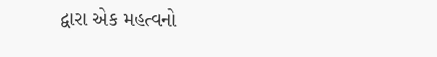દ્વારા એક મહત્વનો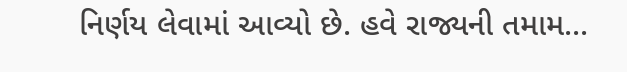નિર્ણય લેવામાં આવ્યો છે. હવે રાજ્યની તમામ...